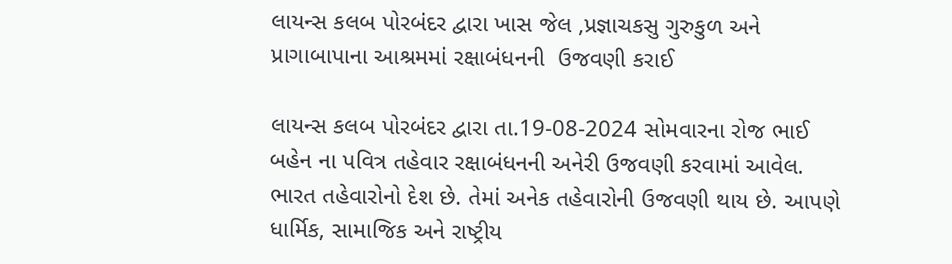લાયન્સ કલબ પોરબંદર દ્વારા ખાસ જેલ ,પ્રજ્ઞાચકસુ ગુરુકુળ અને પ્રાગાબાપાના આશ્રમમાં રક્ષાબંધનની  ઉજવણી કરાઈ

લાયન્સ કલબ પોરબંદર દ્વારા તા.19-08-2024 સોમવારના રોજ ભાઈ બહેન ના પવિત્ર તહેવાર રક્ષાબંધનની અનેરી ઉજવણી કરવામાં આવેલ. ભારત તહેવારોનો દેશ છે. તેમાં અનેક તહેવારોની ઉજવણી થાય છે. આપણે ધાર્મિક, સામાજિક અને રાષ્ટ્રીય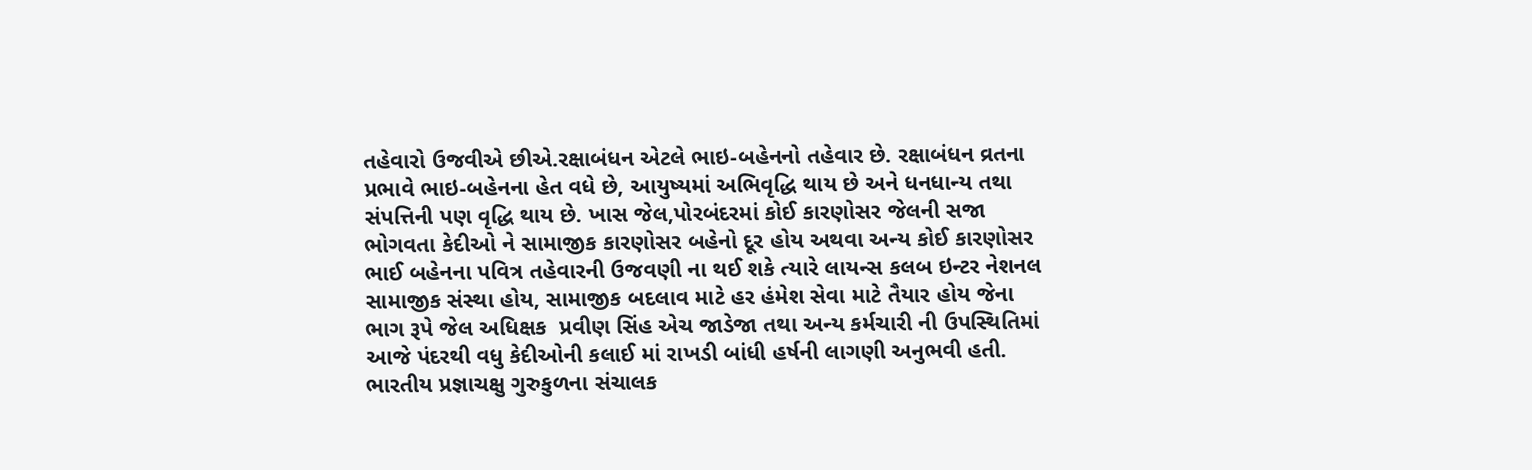તહેવારો ઉજવીએ છીએ.રક્ષાબંધન એટલે ભાઇ-બહેનનો તહેવાર છે. રક્ષાબંધન વ્રતના પ્રભાવે ભાઇ-બહેનના હેત વધે છે, આયુષ્યમાં અભિવૃદ્ધિ થાય છે અને ધનધાન્ય તથા સંપત્તિની પણ વૃદ્ધિ થાય છે. ખાસ જેલ,પોરબંદરમાં કોઈ કારણોસર જેલની સજા ભોગવતા કેદીઓ ને સામાજીક કારણોસર બહેનો દૂર હોય અથવા અન્ય કોઈ કારણોસર ભાઈ બહેનના પવિત્ર તહેવારની ઉજવણી ના થઈ શકે ત્યારે લાયન્સ કલબ ઇન્ટર નેશનલ સામાજીક સંસ્થા હોય, સામાજીક બદલાવ માટે હર હંમેશ સેવા માટે તૈયાર હોય જેના ભાગ રૂપે જેલ અધિક્ષક  પ્રવીણ સિંહ એચ જાડેજા તથા અન્ય કર્મચારી ની ઉપસ્થિતિમાં આજે પંદરથી વધુ કેદીઓની કલાઈ માં રાખડી બાંધી હર્ષની લાગણી અનુભવી હતી. ભારતીય પ્રજ્ઞાચક્ષુ ગુરુકુળના સંચાલક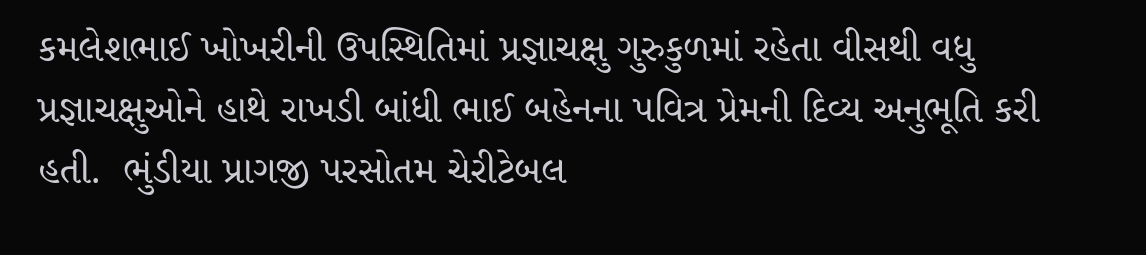કમલેશભાઈ ખોખરીની ઉપસ્થિતિમાં પ્રજ્ઞાચક્ષુ ગુરુકુળમાં રહેતા વીસથી વધુ પ્રજ્ઞાચક્ષુઓને હાથે રાખડી બાંધી ભાઈ બહેનના પવિત્ર પ્રેમની દિવ્ય અનુભૂતિ કરી હતી.  ભુંડીયા પ્રાગજી પરસોતમ ચેરીટેબલ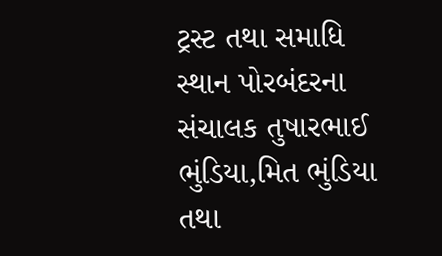ટ્રસ્ટ તથા સમાધિ સ્થાન પોરબંદરના સંચાલક તુષારભાઈ ભુંડિયા,મિત ભુંડિયા તથા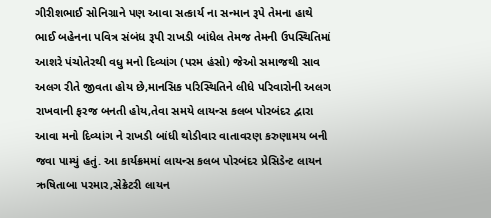ગીરીશભાઈ સોનિગ્રાને પણ આવા સત્કાર્ય ના સન્માન રૂપે તેમના હાથે ભાઈ બહેનના પવિત્ર સંબંધ રૂપી રાખડી બાંધેલ તેમજ તેમની ઉપસ્થિતિમાં આશરે પંચોતેરથી વધુ મનો દિવ્યાંગ (પરમ હંસો) જેઓ સમાજથી સાવ અલગ રીતે જીવતા હોય છે,માનસિક પરિસ્થિતિને લીધે પરિવારોની અલગ રાખવાની ફરજ બનતી હોય,તેવા સમયે લાયન્સ કલબ પોરબંદર દ્વારા આવા મનો દિવ્યાંગ ને રાખડી બાંધી થોડીવાર વાતાવરણ કરુણામય બની જવા પામ્યું હતું. આ કાર્યક્રમમાં લાયન્સ કલબ પોરબંદર પ્રેસિડેન્ટ લાયન ઋષિતાબા પરમાર,સેક્રેટરી લાયન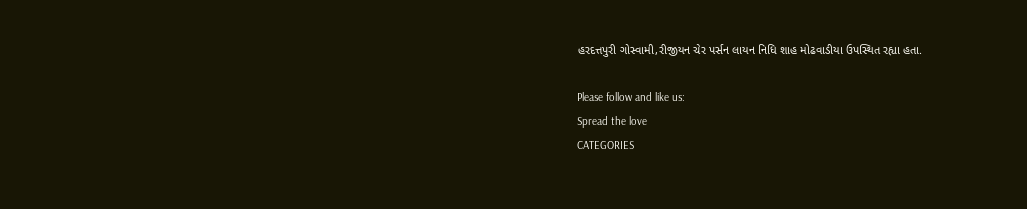હરદત્તપુરી ગોસ્વામી,રીજીયન ચેર પર્સન લાયન નિધિ શાહ મોઢવાડીયા ઉપસ્થિત રહ્યા હતા.

Please follow and like us:
Spread the love
CATEGORIES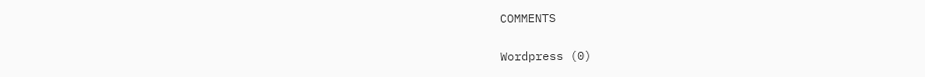COMMENTS

Wordpress (0)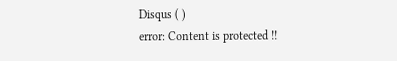Disqus ( )
error: Content is protected !!